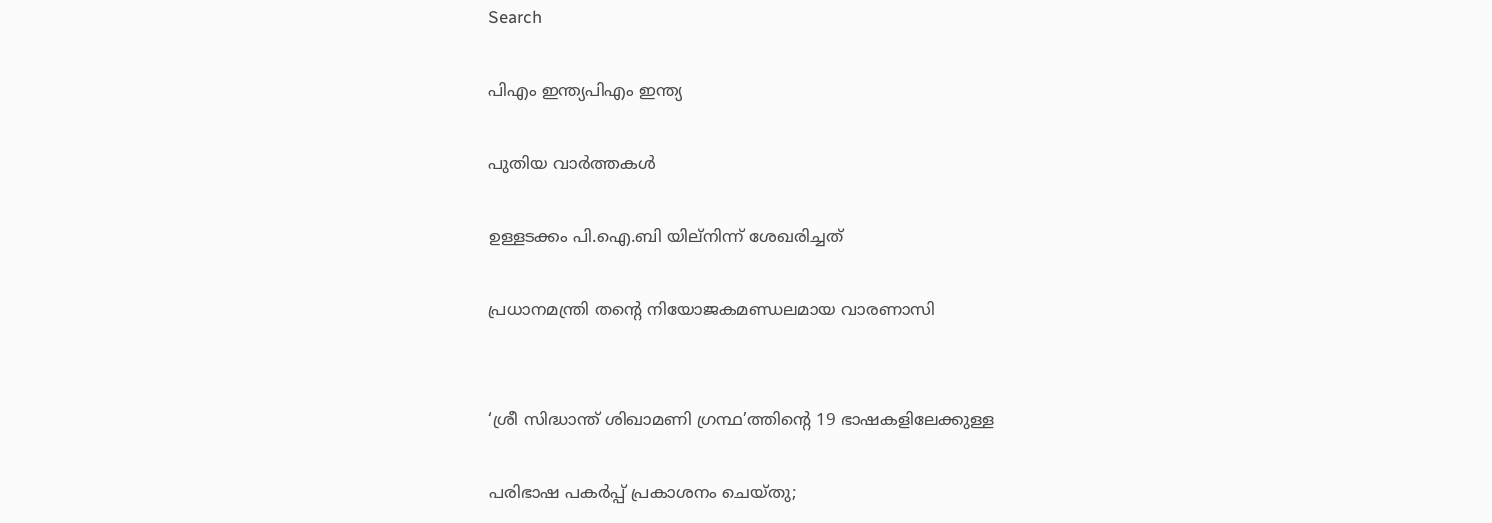Search

പിഎം ഇന്ത്യപിഎം ഇന്ത്യ

പുതിയ വാർത്തകൾ

ഉള്ളടക്കം പി.ഐ.ബി യില്നിന്ന് ശേഖരിച്ചത്

പ്രധാനമന്ത്രി തന്റെ നിയോജകമണ്ഡലമായ വാരണാസി


‘ശ്രീ സിദ്ധാന്ത് ശിഖാമണി ഗ്രന്ഥ’ത്തിന്റെ 19 ഭാഷകളിലേക്കുള്ള

പരിഭാഷ പകര്‍പ്പ് പ്രകാശനം ചെയ്തു;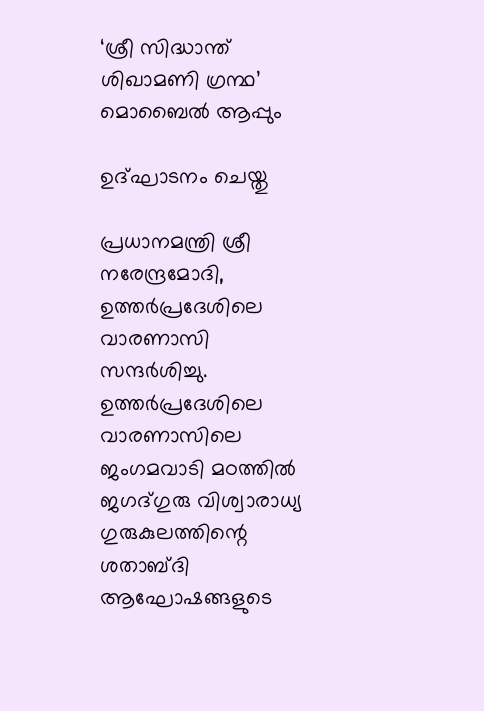‘ശ്രീ സിദ്ധാന്ത് ശിഖാമണി ഗ്രന്ഥ’ മൊബൈല്‍ ആപ്പും

ഉദ്ഘാടനം ചെയ്തു

പ്രധാനമന്ത്രി ശ്രീ നരേന്ദ്രമോദി, ഉത്തര്‍പ്രദേശിലെ വാരണാസി സന്ദര്‍ശിച്ചു. ഉത്തര്‍പ്രദേശിലെ വാരണാസിലെ ജംഗമവാടി മഠത്തില്‍ ജഗദ്ഗുരു വിശ്വാരാധ്യ ഗുരുകുലത്തിന്റെ ശതാബ്ദി ആഘോഷങ്ങളുടെ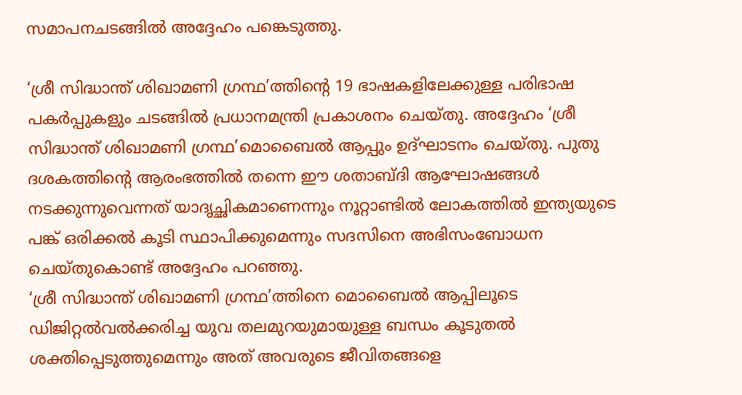സമാപനചടങ്ങില്‍ അദ്ദേഹം പങ്കെടുത്തു.

‘ശ്രീ സിദ്ധാന്ത് ശിഖാമണി ഗ്രന്ഥ’ത്തിന്റെ 19 ഭാഷകളിലേക്കുള്ള പരിഭാഷ പകര്‍പ്പുകളും ചടങ്ങില്‍ പ്രധാനമന്ത്രി പ്രകാശനം ചെയ്തു. അദ്ദേഹം ‘ശ്രീ സിദ്ധാന്ത് ശിഖാമണി ഗ്രന്ഥ’മൊബൈല്‍ ആപ്പും ഉദ്ഘാടനം ചെയ്തു. പുതു ദശകത്തിന്റെ ആരംഭത്തില്‍ തന്നെ ഈ ശതാബ്ദി ആഘോഷങ്ങള്‍ നടക്കുന്നുവെന്നത് യാദൃച്ഛികമാണെന്നും നൂറ്റാണ്ടില്‍ ലോകത്തില്‍ ഇന്ത്യയുടെ പങ്ക് ഒരിക്കല്‍ കൂടി സ്ഥാപിക്കുമെന്നും സദസിനെ അഭിസംബോധന ചെയ്തുകൊണ്ട് അദ്ദേഹം പറഞ്ഞു.
‘ശ്രീ സിദ്ധാന്ത് ശിഖാമണി ഗ്രന്ഥ’ത്തിനെ മൊബൈല്‍ ആപ്പിലൂടെ ഡിജിറ്റല്‍വല്‍ക്കരിച്ച യുവ തലമുറയുമായുള്ള ബന്ധം കൂടുതല്‍ ശക്തിപ്പെടുത്തുമെന്നും അത് അവരുടെ ജീവിതങ്ങളെ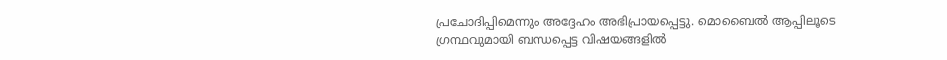പ്രചോദിപ്പിമെന്നും അദ്ദേഹം അഭിപ്രായപ്പെട്ടു. മൊബൈല്‍ ആപ്പിലൂടെ ഗ്രന്ഥവുമായി ബന്ധപ്പെട്ട വിഷയങ്ങളില്‍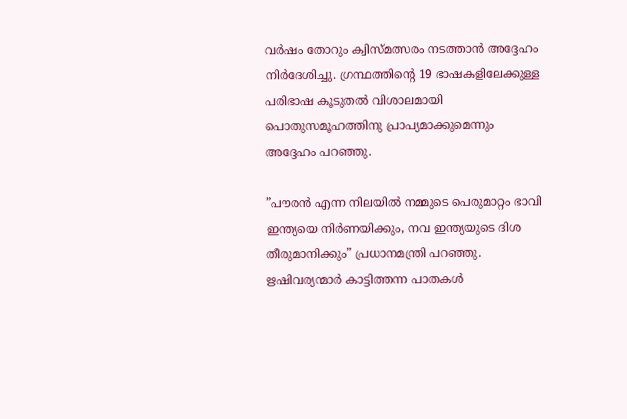വര്‍ഷം തോറും ക്വിസ്മത്സരം നടത്താന്‍ അദ്ദേഹം നിര്‍ദേശിച്ചു. ഗ്രന്ഥത്തിന്റെ 19 ഭാഷകളിലേക്കുള്ള പരിഭാഷ കൂടുതല്‍ വിശാലമായി പൊതുസമൂഹത്തിനു പ്രാപ്യമാക്കുമെന്നും അദ്ദേഹം പറഞ്ഞു.

”പൗരന്‍ എന്ന നിലയില്‍ നമ്മുടെ പെരുമാറ്റം ഭാവി ഇന്ത്യയെ നിര്‍ണയിക്കും, നവ ഇന്ത്യയുടെ ദിശ തീരുമാനിക്കും” പ്രധാനമന്ത്രി പറഞ്ഞു. ഋഷിവര്യന്മാര്‍ കാട്ടിത്തന്ന പാതകള്‍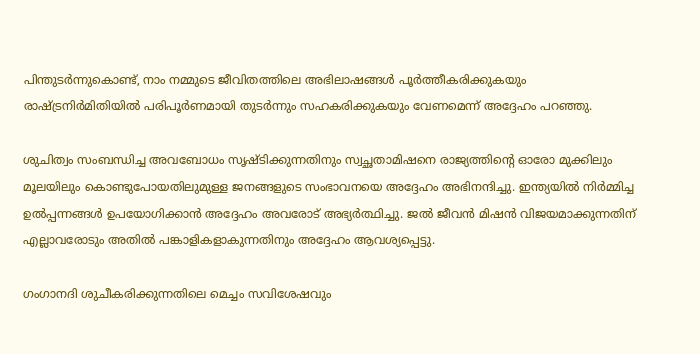പിന്തുടര്‍ന്നുകൊണ്ട്, നാം നമ്മുടെ ജീവിതത്തിലെ അഭിലാഷങ്ങള്‍ പൂര്‍ത്തീകരിക്കുകയും രാഷ്ട്രനിര്‍മിതിയില്‍ പരിപൂര്‍ണമായി തുടര്‍ന്നും സഹകരിക്കുകയും വേണമെന്ന് അദ്ദേഹം പറഞ്ഞു.

ശുചിത്വം സംബന്ധിച്ച അവബോധം സൃഷ്ടിക്കുന്നതിനും സ്വച്ഛതാമിഷനെ രാജ്യത്തിന്റെ ഓരോ മുക്കിലും മൂലയിലും കൊണ്ടുപോയതിലുമുള്ള ജനങ്ങളുടെ സംഭാവനയെ അദ്ദേഹം അഭിനന്ദിച്ചു. ഇന്ത്യയില്‍ നിര്‍മ്മിച്ച ഉല്‍പ്പന്നങ്ങള്‍ ഉപയോഗിക്കാന്‍ അദ്ദേഹം അവരോട് അഭ്യര്‍ത്ഥിച്ചു. ജല്‍ ജീവന്‍ മിഷന്‍ വിജയമാക്കുന്നതിന് എല്ലാവരോടും അതില്‍ പങ്കാളികളാകുന്നതിനും അദ്ദേഹം ആവശ്യപ്പെട്ടു.

ഗംഗാനദി ശുചീകരിക്കുന്നതിലെ മെച്ചം സവിശേഷവും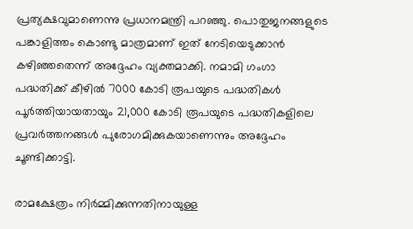പ്രത്യക്ഷവുമാണെന്നു പ്രധാനമന്ത്രി പറഞ്ഞു. പൊതുജനങ്ങളുടെ പങ്കാളിത്തം കൊണ്ടു മാത്രമാണ് ഇത് നേടിയെടുക്കാന്‍ കഴിഞ്ഞതെന്ന് അദ്ദേഹം വ്യക്തമാക്കി. നമാമി ഗംഗാ പദ്ധതിക്ക് കീഴില്‍ 7000 കോടി രൂപയുടെ പദ്ധതികള്‍ പൂര്‍ത്തിയായതായും 21,000 കോടി രൂപയുടെ പദ്ധതികളിലെ പ്രവര്‍ത്തനങ്ങള്‍ പുരോഗമിക്കുകയാണെന്നും അദ്ദേഹം ചൂണ്ടിക്കാട്ടി.

രാമക്ഷേത്രം നിര്‍മ്മിക്കുന്നതിനായുള്ള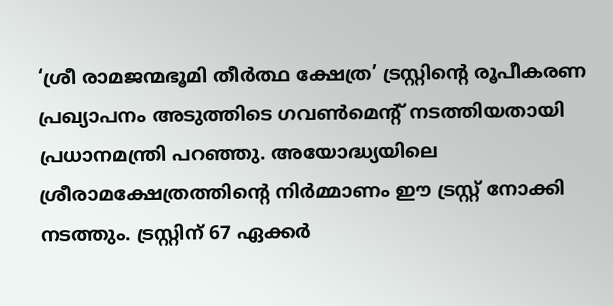‘ശ്രീ രാമജന്മഭൂമി തീര്‍ത്ഥ ക്ഷേത്ര’ ട്രസ്റ്റിന്റെ രൂപീകരണ പ്രഖ്യാപനം അടുത്തിടെ ഗവണ്‍മെന്റ് നടത്തിയതായി പ്രധാനമന്ത്രി പറഞ്ഞു. അയോദ്ധ്യയിലെ ശ്രീരാമക്ഷേത്രത്തിന്റെ നിര്‍മ്മാണം ഈ ട്രസ്റ്റ് നോക്കി നടത്തും. ട്രസ്റ്റിന് 67 ഏക്കര്‍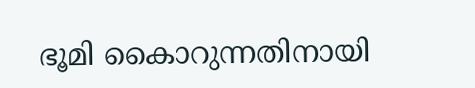ഭൂമി കൈാറുന്നതിനായി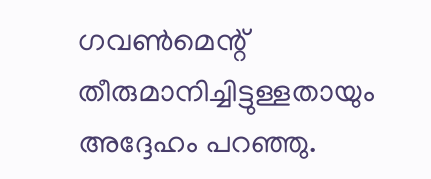ഗവണ്‍മെന്റ് തീരുമാനിച്ചിട്ടുള്ളതായും അദ്ദേഹം പറഞ്ഞു.